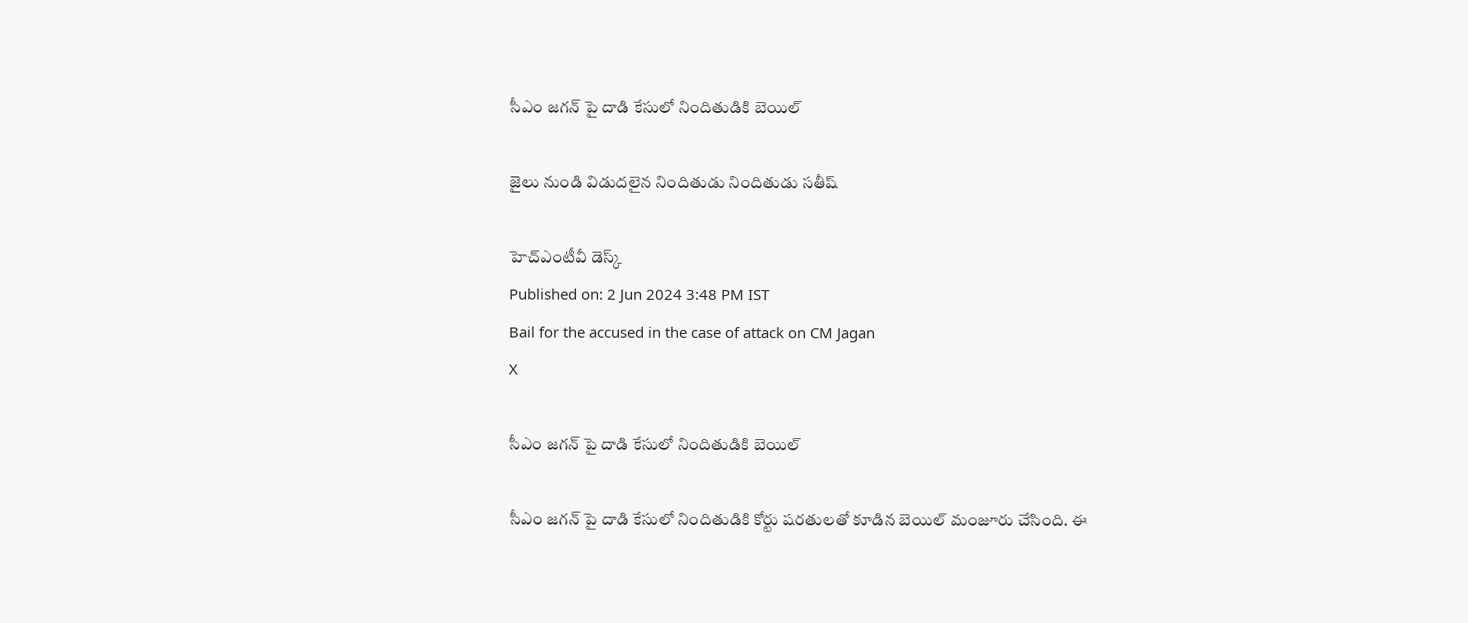సీఎం జగన్‌ పై దాడి కేసులో నిందితుడికి బెయిల్

జైలు నుండి విడుదలైన నిందితుడు నిందితుడు సతీష్‌

హెచ్ఎంటీవీ డెస్క్
Published on: 2 Jun 2024 3:48 PM IST
Bail for the accused in the case of attack on CM Jagan
X

సీఎం జగన్‌ పై దాడి కేసులో నిందితుడికి బెయిల్

సీఎం జగన్ పై దాడి కేసులో నిందితుడికి కోర్టు షరతులతో కూడిన బెయిల్ మంజూరు చేసింది. ఈ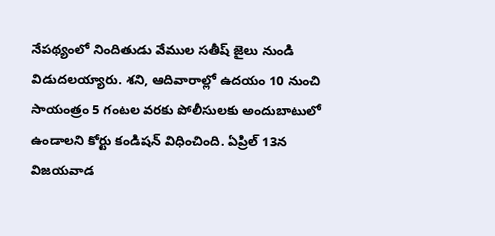నేపథ్యంలో నిందితుడు వేముల సతీష్‌ జైలు నుండి విడుదలయ్యారు. శని, ఆదివారాల్లో ఉదయం 10 నుంచి సాయంత్రం 5 గంటల వరకు పోలీసులకు అందుబాటులో ఉండాలని కోర్టు కండిషన్ విధించింది. ఏప్రిల్ 13న విజయవాడ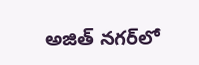అజిత్ నగర్‌లో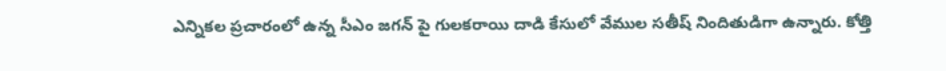ఎన్నికల ప్రచారంలో ఉన్న సీఎం జగన్ పై గులకరాయి దాడి కేసులో వేముల సతీష్ నిందితుడిగా ఉన్నారు. కోత్తి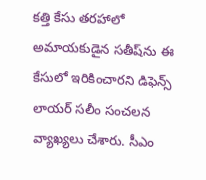కత్తి కేసు తరహాలో అమాయకుడైన సతీష్‌ను ఈ కేసులో ఇరికించారని డిఫెన్స్ లాయర్ సలీం సంచలన వ్యాఖ్యలు చేశారు. సీఎం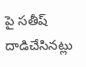పై సతీష్ దాడిచేసినట్లు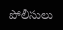పోలీసులు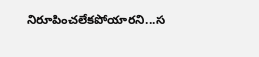నిరూపించలేకపోయారని...స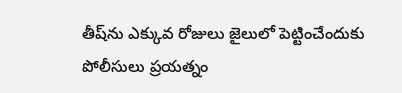తీష్‌ను ఎక్కువ రోజులు జైలులో పెట్టించేందుకు పోలీసులు ప్రయత్నం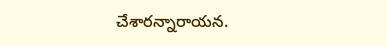చేశారన్నారాయన.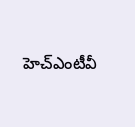హెచ్ఎంటీవీ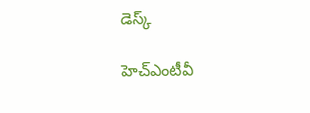డెస్క్

హెచ్ఎంటీవీ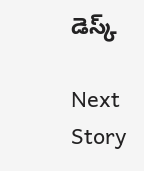డెస్క్

Next Story